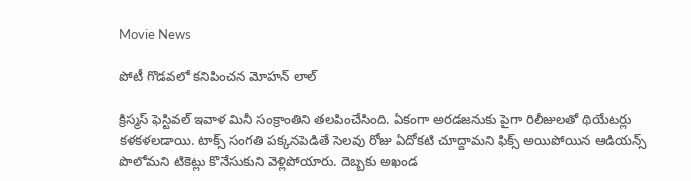Movie News

పోటీ గొడవలో కనిపించన మోహన్ లాల్

క్రిస్మస్ ఫెస్టివల్ ఇవాళ మినీ సంక్రాంతిని తలపించేసింది. ఏకంగా అరడజనుకు పైగా రిలీజులతో థియేటర్లు కళకళలడాయి. టాక్స్ సంగతి పక్కనపెడితే సెలవు రోజు ఏదోకటి చూద్దామని ఫిక్స్ అయిపోయిన ఆడియన్స్ పొలోమని టికెట్లు కొనేసుకుని వెళ్లిపోయారు. దెబ్బకు అఖండ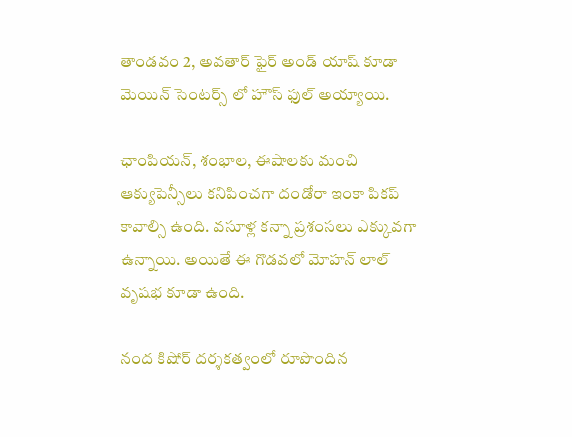తాండవం 2, అవతార్ ఫైర్ అండ్ యాష్ కూడా మెయిన్ సెంటర్స్ లో హౌస్ ఫుల్ అయ్యాయి.

ఛాంపియన్, శంభాల, ఈషాలకు మంచి ఆక్యుపెన్సీలు కనిపించగా దండోరా ఇంకా పికప్ కావాల్సి ఉంది. వసూళ్ల కన్నా ప్రశంసలు ఎక్కువగా ఉన్నాయి. అయితే ఈ గొడవలో మోహన్ లాల్ వృషభ కూడా ఉంది.

నంద కిషోర్ దర్శకత్వంలో రూపొందిన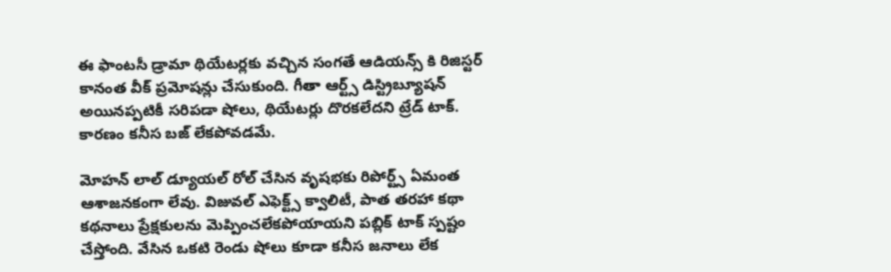ఈ ఫాంటసీ డ్రామా థియేటర్లకు వచ్చిన సంగతే ఆడియన్స్ కి రిజిస్టర్ కానంత వీక్ ప్రమోషన్లు చేసుకుంది. గీతా ఆర్ట్స్ డిస్ట్రిబ్యూషన్ అయినప్పటికీ సరిపడా షోలు, థియేటర్లు దొరకలేదని ట్రేడ్ టాక్. కారణం కనీస బజ్ లేకపోవడమే.

మోహన్ లాల్ డ్యూయల్ రోల్ చేసిన వృషభకు రిపోర్ట్స్ ఏమంత ఆశాజనకంగా లేవు. విజువల్ ఎఫెక్ట్స్ క్వాలిటీ, పాత తరహా కథా కథనాలు ప్రేక్షకులను మెప్పించలేకపోయాయని పబ్లిక్ టాక్ స్పష్టం చేస్తోంది. వేసిన ఒకటి రెండు షోలు కూడా కనీస జనాలు లేక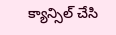క్యాన్సిల్ చేసి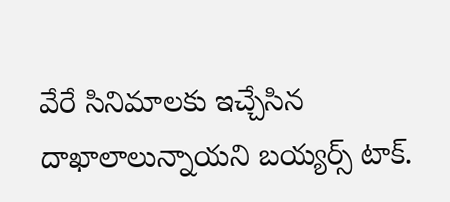వేరే సినిమాలకు ఇచ్చేసిన దాఖాలాలున్నాయని బయ్యర్స్ టాక్.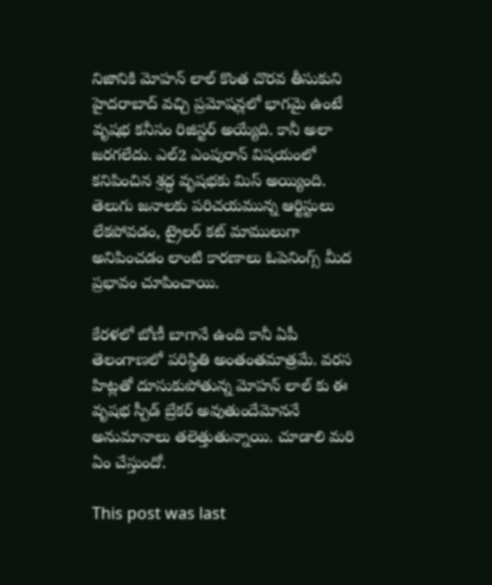నిజానికి మోహన్ లాల్ కొంత చొరవ తీసుకుని హైదరాబాద్ వచ్చి ప్రమోషన్లలో భాగమై ఉంటే వృషభ కనీసం రిజిస్టర్ అయ్యేది. కానీ అలా జరగలేదు. ఎల్2 ఎంపురాన్ విషయంలో కనిపించిన శ్రద్ధ వృషభకు మిస్ అయ్యింది. తెలుగు జనాలకు పరిచయమున్న ఆర్టిస్టులు లేకపోవడం, ట్రైలర్ కట్ మాములుగా అనిపించడం లాంటి కారణాలు ఓపెనింగ్స్ మీద ప్రభావం చూపించాయి.

కేరళలో బోణీ బాగానే ఉంది కానీ ఏపీ తెలంగాణలో పరిస్థితి అంతంతమాత్రమే. వరస హిట్లతో దూసుకుపోతున్న మోహన్ లాల్ కు ఈ వృషభ స్పీడ్ బ్రేకర్ అవుతుందేమోననే అనుమానాలు తలెత్తుతున్నాయి. చూడాలి మరి ఏం చేస్తుందో.

This post was last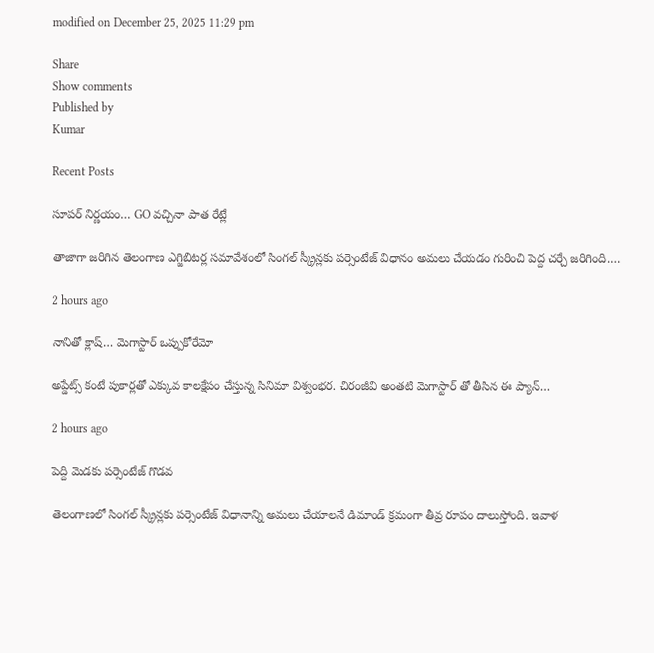modified on December 25, 2025 11:29 pm

Share
Show comments
Published by
Kumar

Recent Posts

సూపర్ నిర్ణయం… GO వచ్చినా పాత రేట్లే

తాజాగా జరిగిన తెలంగాణ ఎగ్జిబిటర్ల సమావేశంలో సింగల్ స్క్రీన్లకు పర్సెంటేజ్ విధానం అమలు చేయడం గురించి పెద్ద చర్చే జరిగింది.…

2 hours ago

నానితో క్లాష్… మెగాస్టార్ ఒప్పుకోరేమో

అప్డేట్స్ కంటే పుకార్లతో ఎక్కువ కాలక్షేపం చేస్తున్న సినిమా విశ్వంభర. చిరంజీవి అంతటి మెగాస్టార్ తో తీసిన ఈ ప్యాన్…

2 hours ago

పెద్ది మెడకు పర్సెంటేజ్ గొడవ

తెలంగాణలో సింగల్ స్క్రీన్లకు పర్సెంటేజ్ విధానాన్ని అమలు చేయాలనే డిమాండ్ క్రమంగా తీవ్ర రూపం దాలుస్తోంది. ఇవాళ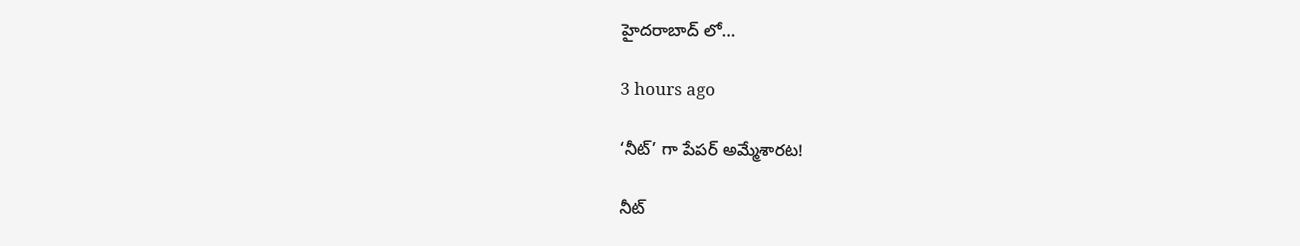హైదరాబాద్ లో…

3 hours ago

‘నీట్’ గా పేపర్ అమ్మేశారట!

నీట్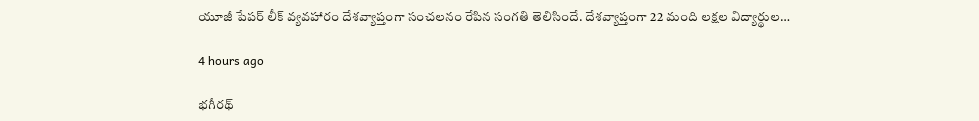యూజీ పేపర్ లీక్ వ్యవహారం దేశవ్యాప్తంగా సంచలనం రేపిన సంగతి తెలిసిందే. దేశవ్యాప్తంగా 22 మంది లక్షల విద్యార్థుల…

4 hours ago

భగీరథ్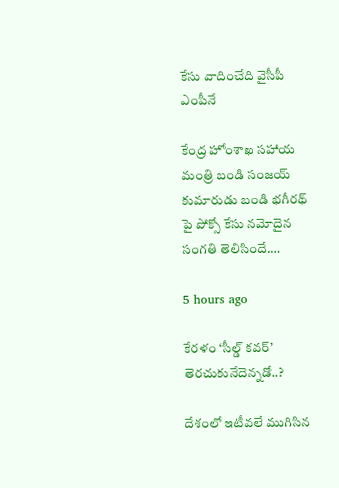కేసు వాదించేది వైసీపీ ఎంపీనే

కేంద్ర హోంశాఖ సహాయ మంత్రి బండి సంజయ్ కుమారుడు బండి భగీరథ్ పై పోక్సో కేసు నమోదైన సంగతి తెలిసిందే.…

5 hours ago

కేరళం ‘సీల్డ్ కవర్’ తెరచుకునేదెన్నడో..?

దేశంలో ఇటీవలే ముగిసిన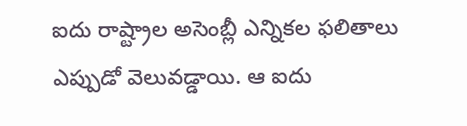ఐదు రాష్ట్రాల అసెంబ్లీ ఎన్నికల ఫలితాలు ఎప్పుడో వెలువడ్డాయి. ఆ ఐదు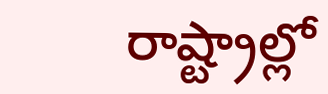రాష్ట్రాల్లో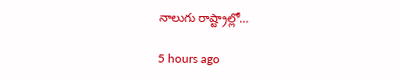నాలుగు రాష్ట్రాల్లో…

5 hours ago